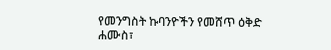የመንግስት ኩባንዮችን የመሸጥ ዕቅድ
ሐሙስ፣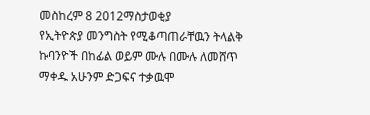መስከረም 8 2012ማስታወቂያ
የኢትዮጵያ መንግስት የሚቆጣጠራቸዉን ትላልቅ ኩባንዮች በከፊል ወይም ሙሉ በሙሉ ለመሸጥ ማቀዱ አሁንም ድጋፍና ተቃዉሞ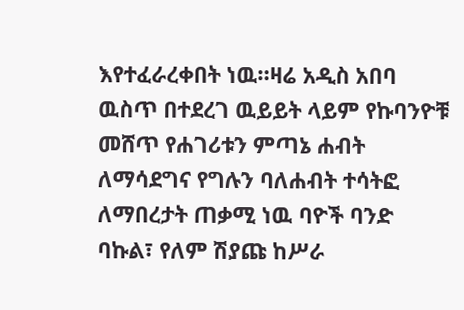እየተፈራረቀበት ነዉ።ዛሬ አዲስ አበባ ዉስጥ በተደረገ ዉይይት ላይም የኩባንዮቹ መሸጥ የሐገሪቱን ምጣኔ ሐብት ለማሳደግና የግሉን ባለሐብት ተሳትፎ ለማበረታት ጠቃሚ ነዉ ባዮች ባንድ ባኩል፣ የለም ሽያጩ ከሥራ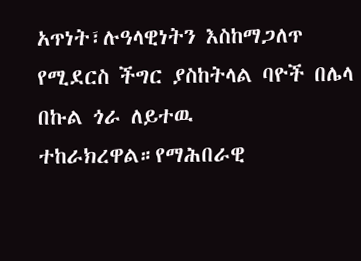አጥነት፣ሉዓላዊነትን እስከማጋለጥ የሚደርስ ችግር ያስከትላል ባዮች በሌላ በኩል ጎራ ለይተዉ ተከራክረዋል።የማሕበራዊ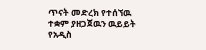ጥናት መድረክ የተሰኘዉ ተቋም ያዘጋጀዉን ዉይይት የአዲስ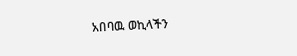አበባዉ ወኪላችን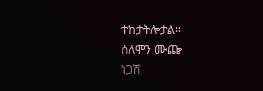ተከታትሎታል።
ሰለሞን ሙጬ
ነጋሽ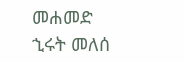መሐመድ
ኂሩት መለሰ